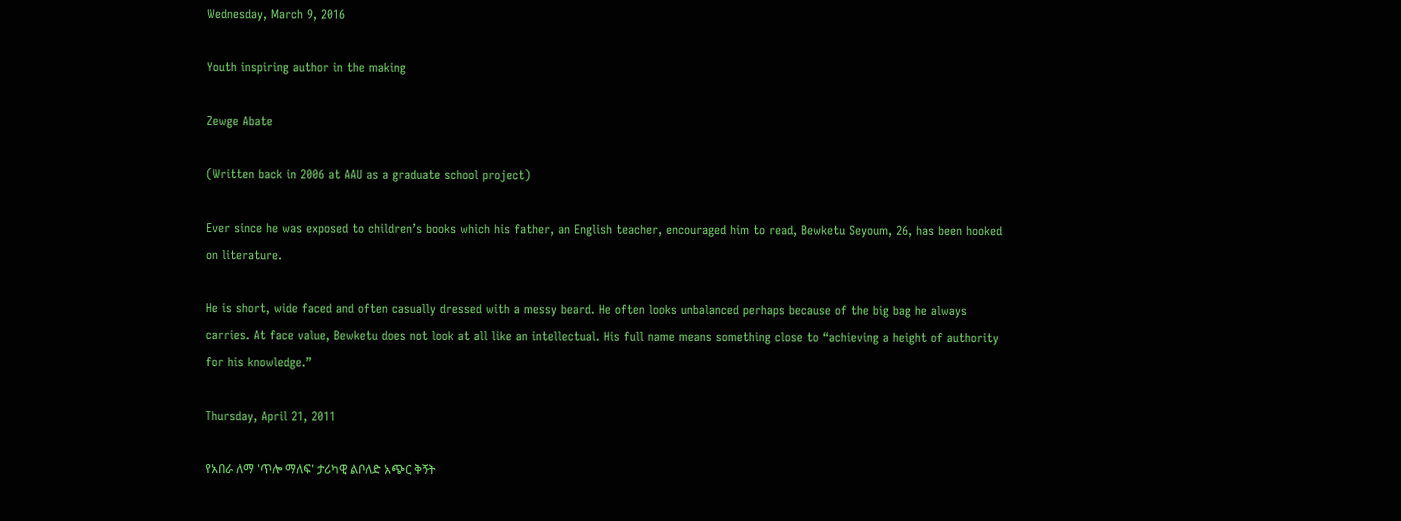Wednesday, March 9, 2016

Youth inspiring author in the making

Zewge Abate

(Written back in 2006 at AAU as a graduate school project)

Ever since he was exposed to children’s books which his father, an English teacher, encouraged him to read, Bewketu Seyoum, 26, has been hooked on literature.

He is short, wide faced and often casually dressed with a messy beard. He often looks unbalanced perhaps because of the big bag he always carries. At face value, Bewketu does not look at all like an intellectual. His full name means something close to “achieving a height of authority for his knowledge.”

Thursday, April 21, 2011

የአበራ ለማ 'ጥሎ ማለፍ' ታሪካዊ ልቦለድ አጭር ቅኝት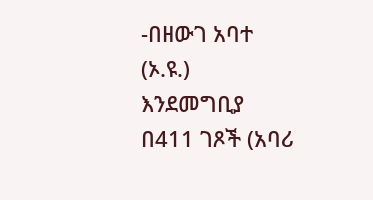-በዘውገ አባተ (ኦ.ዩ.)
እንደመግቢያ
በ411 ገጾች (አባሪ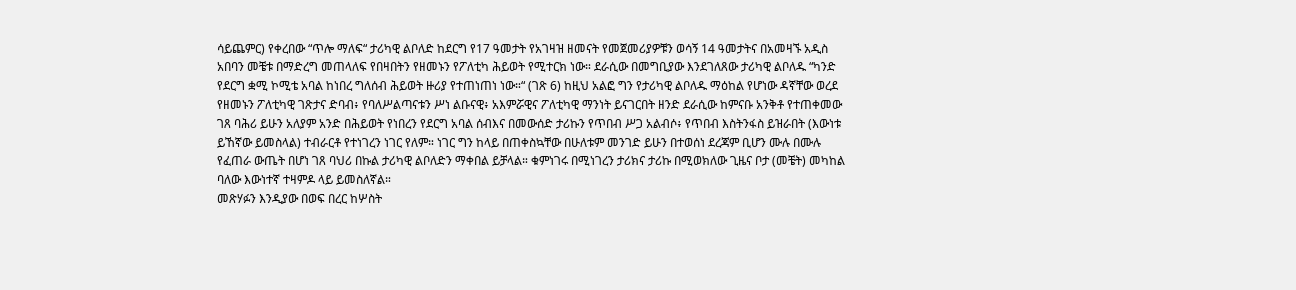ሳይጨምር) የቀረበው “ጥሎ ማለፍ“ ታሪካዊ ልቦለድ ከደርግ የ17 ዓመታት የአገዛዝ ዘመናት የመጀመሪያዎቹን ወሳኝ 14 ዓመታትና በአመዛኙ አዲስ አበባን መቼቱ በማድረግ መጠላለፍ የበዛበትን የዘመኑን የፖለቲካ ሕይወት የሚተርክ ነው። ደራሲው በመግቢያው እንደገለጸው ታሪካዊ ልቦለዱ “ካንድ የደርግ ቋሚ ኮሚቴ አባል ከነበረ ግለሰብ ሕይወት ዙሪያ የተጠነጠነ ነው።“ (ገጽ 6) ከዚህ አልፎ ግን የታሪካዊ ልቦለዱ ማዕከል የሆነው ዳኛቸው ወረደ የዘመኑን ፖለቲካዊ ገጽታና ድባብ፥ የባለሥልጣናቱን ሥነ ልቡናዊ፥ አእምሯዊና ፖለቲካዊ ማንነት ይናገርበት ዘንድ ደራሲው ከምናቡ አንቅቶ የተጠቀመው ገጸ ባሕሪ ይሁን አለያም አንድ በሕይወት የነበረን የደርግ አባል ሰብእና በመውሰድ ታሪኩን የጥበብ ሥጋ አልብሶ፥ የጥበብ እስትንፋስ ይዝራበት (እውነቱ ይኸኛው ይመስላል) ተብራርቶ የተነገረን ነገር የለም። ነገር ግን ከላይ በጠቀስኳቸው በሁለቱም መንገድ ይሁን በተወሰነ ደረጃም ቢሆን ሙሉ በሙሉ የፈጠራ ውጤት በሆነ ገጸ ባህሪ በኩል ታሪካዊ ልቦለድን ማቀበል ይቻላል። ቁምነገሩ በሚነገረን ታሪክና ታሪኩ በሚወክለው ጊዜና ቦታ (መቼት) መካከል ባለው እውነተኛ ተዛምዶ ላይ ይመስለኛል።
መጽሃፉን እንዲያው በወፍ በረር ከሦስት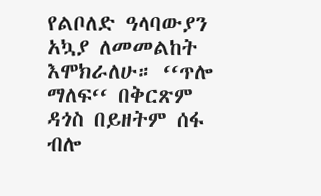የልቦለድ ዓላባውያን አኳያ ለመመልከት እሞክራለሁ። ‘‘ጥሎ ማለፍ‘‘ በቅርጽም ዳጎስ በይዘትም ሰፋ ብሎ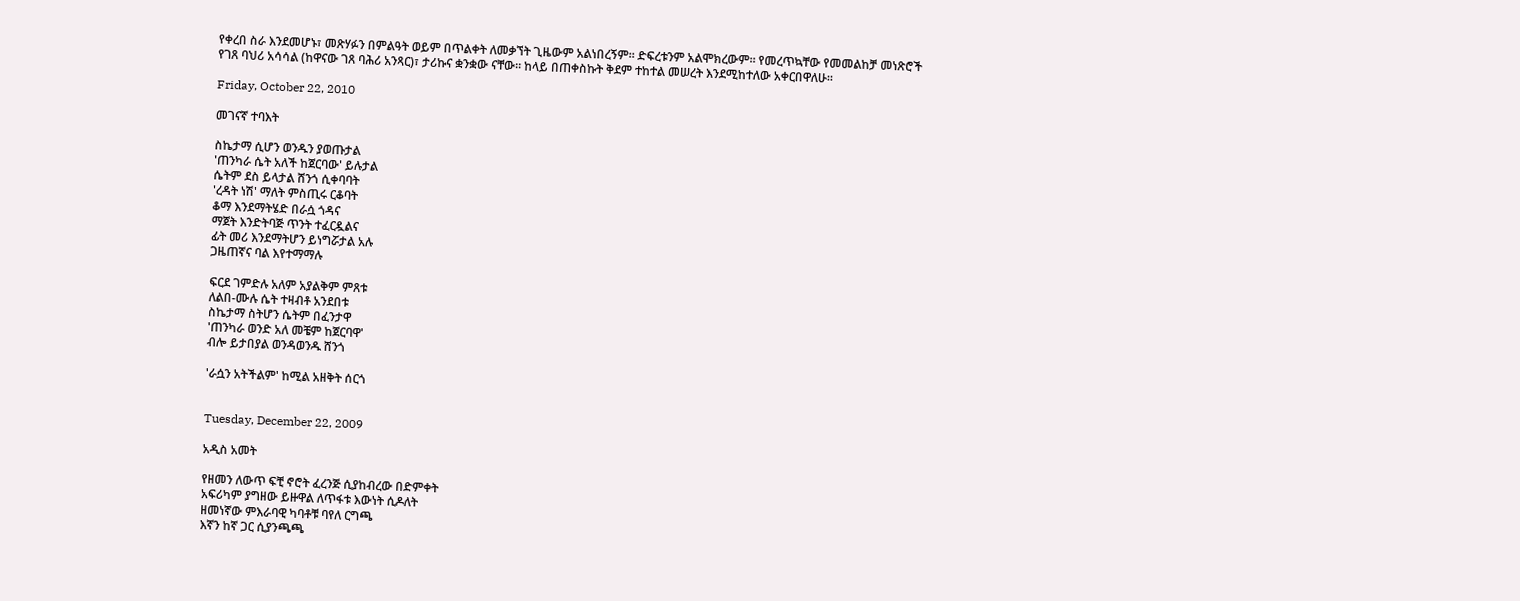የቀረበ ስራ እንደመሆኑ፣ መጽሃፉን በምልዓት ወይም በጥልቀት ለመቃኘት ጊዜውም አልነበረኝም። ድፍረቱንም አልሞክረውም። የመረጥኳቸው የመመልከቻ መነጽሮች የገጸ ባህሪ አሳሳል (ከዋናው ገጸ ባሕሪ አንጻር)፣ ታሪኩና ቋንቋው ናቸው። ከላይ በጠቀስኩት ቅደም ተከተል መሠረት እንደሚከተለው አቀርበዋለሁ።

Friday, October 22, 2010

መገናኛ ተባእት

ስኬታማ ሲሆን ወንዱን ያወጡታል
'ጠንካራ ሴት አለች ከጀርባው' ይሉታል
ሴትም ደስ ይላታል ሸንጎ ሲቀባባት
'ረዳት ነሽ' ማለት ምስጢሩ ርቆባት
ቆማ እንደማትሄድ በራሷ ጎዳና
ማጀት እንድትባጅ ጥንት ተፈርዷልና
ፊት መሪ እንደማትሆን ይነግሯታል አሉ
ጋዜጠኛና ባል እየተማማሉ

ፍርደ ገምድሉ አለም አያልቅም ምጸቱ
ለልበ-ሙሉ ሴት ተዛብቶ አንደበቱ
ስኬታማ ስትሆን ሴትም በፈንታዋ
'ጠንካራ ወንድ አለ መቼም ከጀርባዋ'
ብሎ ይታበያል ወንዳወንዱ ሸንጎ

'ራሷን አትችልም' ከሚል አዘቅት ሰርጎ


Tuesday, December 22, 2009

አዲስ አመት

የዘመን ለውጥ ፍቺ ኖሮት ፈረንጅ ሲያከብረው በድምቀት
አፍሪካም ያግዘው ይዙዋል ለጥፋቱ እውነት ሲዶለት
ዘመነኛው ምእራባዊ ካባቶቹ ባየለ ርግጫ
እኛን ከኛ ጋር ሲያንጫጫ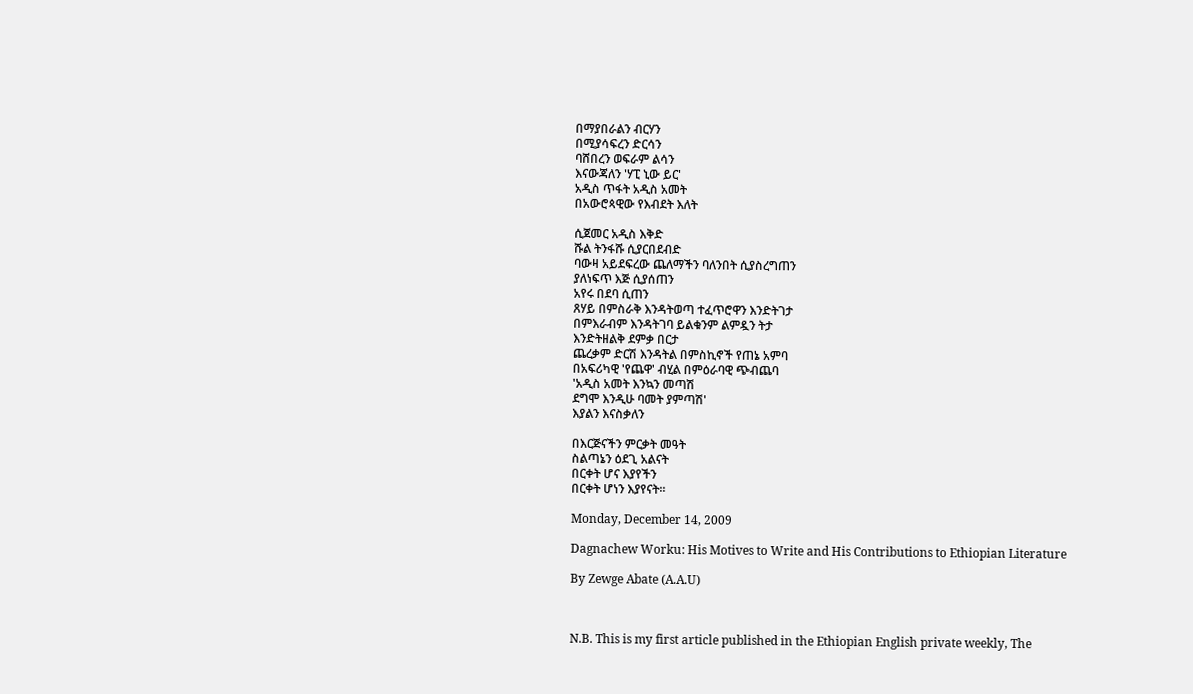በማያበራልን ብርሃን
በሚያሳፍረን ድርሳን
ባሸበረን ወፍራም ልሳን
እናውጃለን 'ሃፒ ኒው ይር'
አዲስ ጥፋት አዲስ አመት
በአውሮጳዊው የእብደት እለት

ሲጀመር አዲስ እቅድ
ሹል ትንፋሹ ሲያርበደብድ
ባውዛ አይደፍረው ጨለማችን ባለንበት ሲያስረግጠን
ያለነፍጥ እጅ ሲያሰጠን
አየሩ በደባ ሲጠን
ጸሃይ በምስራቅ እንዳትወጣ ተፈጥሮዋን እንድትገታ
በምእራብም እንዳትገባ ይልቁንም ልምዷን ትታ
እንድትዘልቅ ደምቃ በርታ
ጨረቃም ድርሽ እንዳትል በምስኪኖች የጠኔ አምባ
በአፍሪካዊ 'የጨዋ' ብሂል በምዕራባዊ ጭብጨባ
'አዲስ አመት እንኳን መጣሽ
ደግሞ እንዲሁ ባመት ያምጣሽ'
እያልን እናስቃለን

በእርጅናችን ምርቃት መዓት
ስልጣኔን ዕደጊ አልናት
በርቀት ሆና እያየችን
በርቀት ሆነን እያየናት፡፡

Monday, December 14, 2009

Dagnachew Worku: His Motives to Write and His Contributions to Ethiopian Literature

By Zewge Abate (A.A.U)



N.B. This is my first article published in the Ethiopian English private weekly, The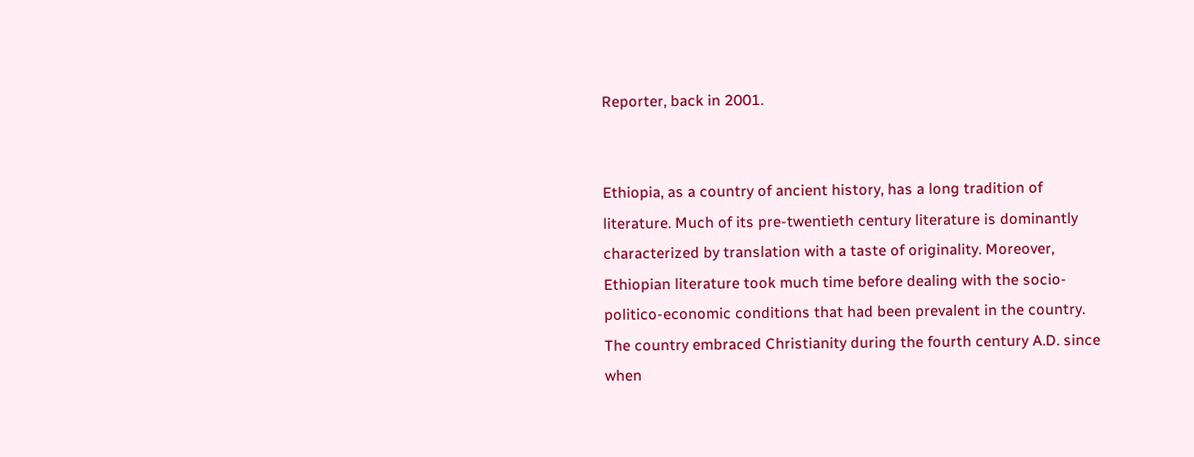Reporter, back in 2001.


Ethiopia, as a country of ancient history, has a long tradition of literature. Much of its pre-twentieth century literature is dominantly characterized by translation with a taste of originality. Moreover, Ethiopian literature took much time before dealing with the socio-politico-economic conditions that had been prevalent in the country. The country embraced Christianity during the fourth century A.D. since when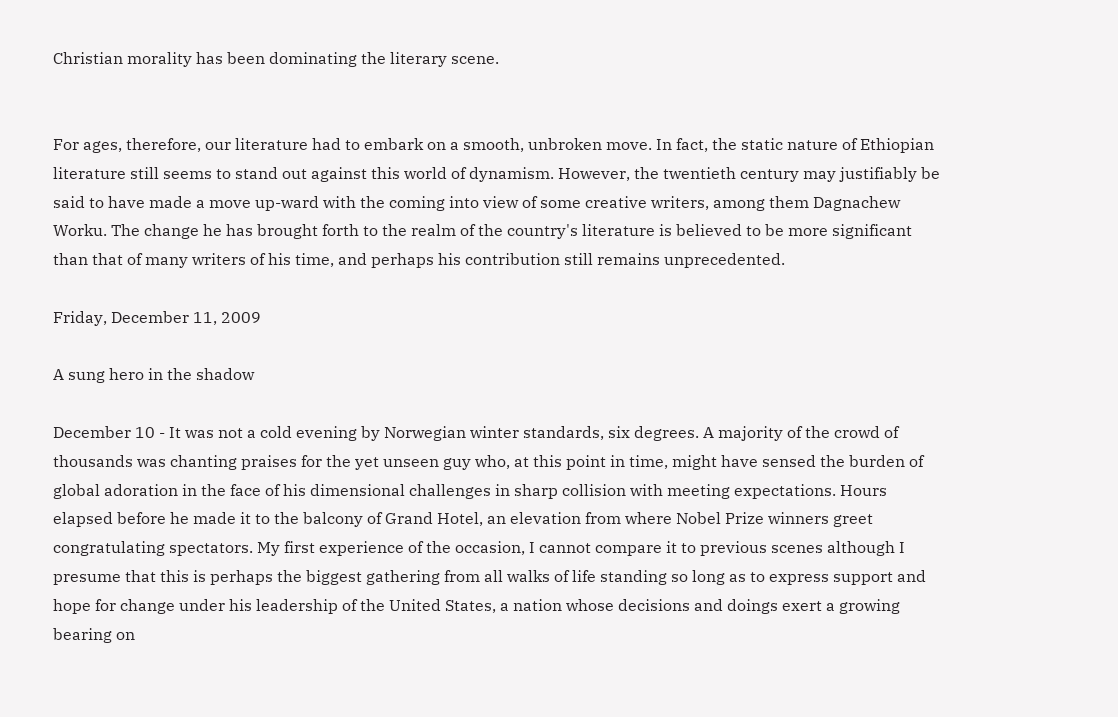Christian morality has been dominating the literary scene.


For ages, therefore, our literature had to embark on a smooth, unbroken move. In fact, the static nature of Ethiopian literature still seems to stand out against this world of dynamism. However, the twentieth century may justifiably be said to have made a move up-ward with the coming into view of some creative writers, among them Dagnachew Worku. The change he has brought forth to the realm of the country's literature is believed to be more significant than that of many writers of his time, and perhaps his contribution still remains unprecedented.

Friday, December 11, 2009

A sung hero in the shadow

December 10 - It was not a cold evening by Norwegian winter standards, six degrees. A majority of the crowd of thousands was chanting praises for the yet unseen guy who, at this point in time, might have sensed the burden of global adoration in the face of his dimensional challenges in sharp collision with meeting expectations. Hours elapsed before he made it to the balcony of Grand Hotel, an elevation from where Nobel Prize winners greet congratulating spectators. My first experience of the occasion, I cannot compare it to previous scenes although I presume that this is perhaps the biggest gathering from all walks of life standing so long as to express support and hope for change under his leadership of the United States, a nation whose decisions and doings exert a growing bearing on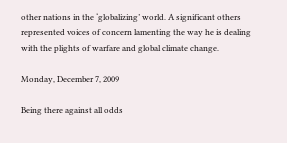other nations in the ‘globalizing’ world. A significant others represented voices of concern lamenting the way he is dealing with the plights of warfare and global climate change.

Monday, December 7, 2009

Being there against all odds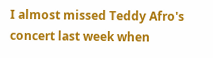I almost missed Teddy Afro's concert last week when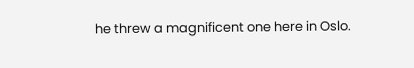he threw a magnificent one here in Oslo.